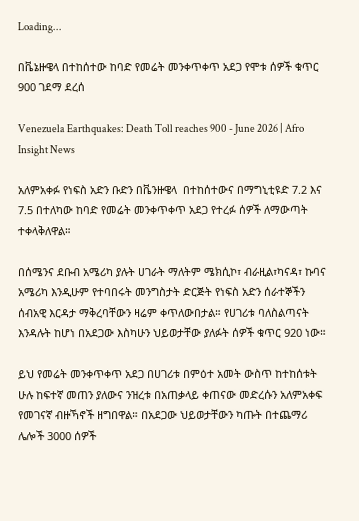Loading...

በቬኔዙዌላ በተከሰተው ከባድ የመሬት መንቀጥቀጥ አደጋ የሞቱ ሰዎች ቁጥር 900 ገደማ ደረሰ

Venezuela Earthquakes: Death Toll reaches 900 - June 2026 | Afro Insight News

አለምአቀፉ የነፍስ አድን ቡድን በቬንዙዌላ  በተከሰተውና በማግኒቲዩድ 7.2 እና 7.5 በተለካው ከባድ የመሬት መንቀጥቀጥ አደጋ የተረፉ ሰዎች ለማውጣት ተቀላቅለዋል።

በሰሜንና ደቡብ አሜሪካ ያሉት ሀገራት ማለትም ሜክሲኮ፣ ብራዚል፣ካናዳ፣ ኩባና አሜሪካ እንዲሁም የተባበሩት መንግስታት ድርጅት የነፍስ አድን ሰራተኞችን ሰብአዊ እርዳታ ማቅረባቸውን ዛሬም ቀጥለውበታል። የሀገሪቱ ባለስልጣናት እንዳሉት ከሆነ በአደጋው እስካሁን ህይወታቸው ያለፉት ሰዎች ቁጥር 920 ነው።

ይህ የመሬት መንቀጥቀጥ አደጋ በሀገሪቱ በምዕተ አመት ውስጥ ከተከሰቱት ሁሉ ከፍተኛ መጠን ያለውና ንዝረቱ በአጠቃላይ ቀጠናው መድረሱን አለምአቀፍ የመገናኛ ብዙኻኖች ዘግበዋል። በአደጋው ህይወታቸውን ካጡት በተጨማሪ ሌሎች 3000 ሰዎች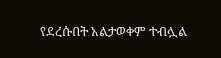የደረሱበት አልታወቀም ተብሏል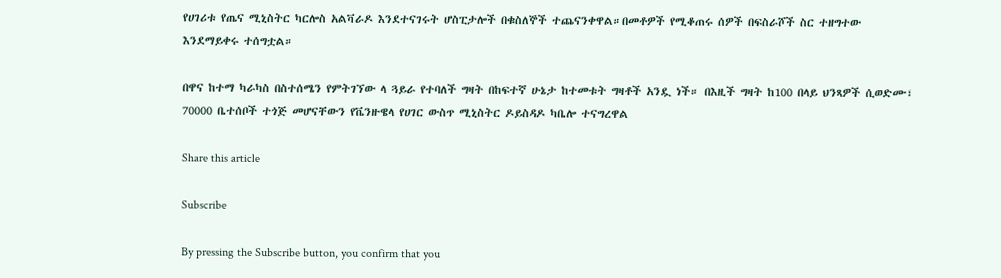የሀገሪቱ የጤና ሚኒስትር ካርሎስ አልቫራዶ እንደተናገሩት ሆስፒታሎች በቁስለኞች ተጨናንቀዋል።በመቶዎች የሚቆጠሩ ሰዎች በፍስራሾች ስር ተዘግተው እንደማይቀሩ ተሰግቷል።

በዋና ከተማ ካራካስ በስተሰሜን የምትገኘው ላ ጓይራ የተባለች ግዛት በከፍተኛ ሁኔታ ከተመቱት ግዛቶች አንዷ ነች። በእዚች ግዛት ከ100 በላይ ህንጻዎች ሲወድሙ፣ 70000 ቤተሰቦች ተጎጅ መሆናቸውን የቬንዙዌላ የሀገር ውስጥ ሚኒስትር ዶይስዳዶ ካቤሎ ተናግረዋል

Share this article

Subscribe

By pressing the Subscribe button, you confirm that you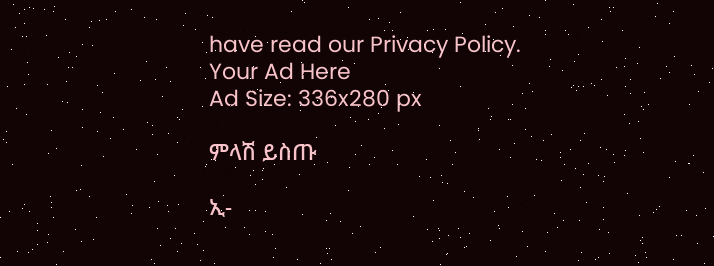have read our Privacy Policy.
Your Ad Here
Ad Size: 336x280 px

ምላሽ ይስጡ

ኢ-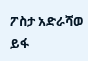ፖስታ አድራሻወ ይፋ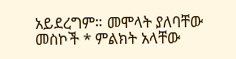አይደረግም። መሞላት ያለባቸው መስኮች * ምልክት አላቸው